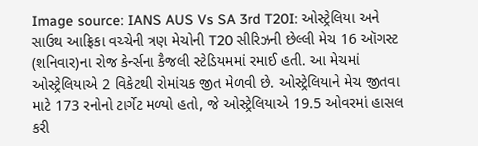Image source: IANS AUS Vs SA 3rd T20I: ઓસ્ટ્રેલિયા અને સાઉથ આફ્રિકા વચ્ચેની ત્રણ મેચોની T20 સીરિઝની છેલ્લી મેચ 16 ઑગસ્ટ (શનિવાર)ના રોજ કેર્ન્સના કૈજલી સ્ટેડિયમમાં રમાઈ હતી. આ મેચમાં ઓસ્ટ્રેલિયાએ 2 વિકેટથી રોમાંચક જીત મેળવી છે. ઓસ્ટ્રેલિયાને મેચ જીતવા માટે 173 રનોનો ટાર્ગેટ મળ્યો હતો, જે ઓસ્ટ્રેલિયાએ 19.5 ઓવરમાં હાસલ કરી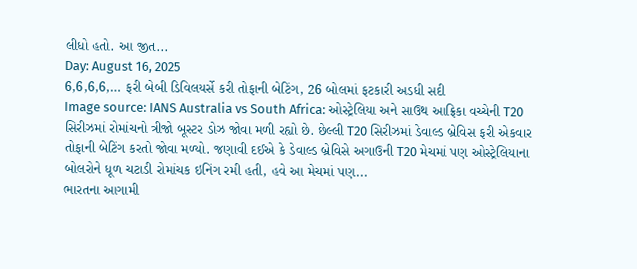લીધો હતો. આ જીત...
Day: August 16, 2025
6,6,6,6,… ફરી બેબી ડિવિલયર્સે કરી તોફાની બેટિંગ, 26 બોલમાં ફટકારી અડધી સદી
Image source: IANS Australia vs South Africa: ઓસ્ટ્રેલિયા અને સાઉથ આફ્રિકા વચ્ચેની T20 સિરીઝમાં રોમાંચનો ત્રીજો બૂસ્ટર ડોઝ જોવા મળી રહ્યો છે. છેલ્લી T20 સિરીઝમાં ડેવાલ્ડ બ્રેવિસ ફરી એકવાર તોફાની બેટિંગ કરતો જોવા મળ્યો. જણાવી દઈએ કે ડેવાલ્ડ બ્રેવિસે અગાઉની T20 મેચમાં પણ ઓસ્ટ્રેલિયાના બોલરોને ધૂળ ચટાડી રોમાંચક ઇનિંગ રમી હતી, હવે આ મેચમાં પણ...
ભારતના આગામી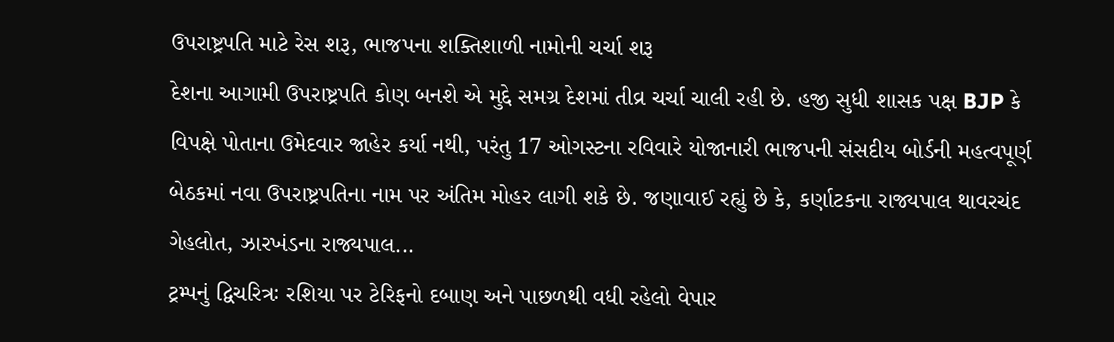ઉપરાષ્ટ્રપતિ માટે રેસ શરૂ, ભાજપના શક્તિશાળી નામોની ચર્ચા શરૂ
દેશના આગામી ઉપરાષ્ટ્રપતિ કોણ બનશે એ મુદ્દે સમગ્ર દેશમાં તીવ્ર ચર્ચા ચાલી રહી છે. હજી સુધી શાસક પક્ષ BJP કે વિપક્ષે પોતાના ઉમેદવાર જાહેર કર્યા નથી, પરંતુ 17 ઓગસ્ટના રવિવારે યોજાનારી ભાજપની સંસદીય બોર્ડની મહત્વપૂર્ણ બેઠકમાં નવા ઉપરાષ્ટ્રપતિના નામ પર અંતિમ મોહર લાગી શકે છે. જણાવાઈ રહ્યું છે કે, કર્ણાટકના રાજ્યપાલ થાવરચંદ ગેહલોત, ઝારખંડના રાજ્યપાલ...
ટ્રમ્પનું દ્વિચરિત્રઃ રશિયા પર ટેરિફનો દબાણ અને પાછળથી વધી રહેલો વેપાર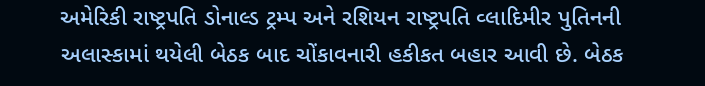અમેરિકી રાષ્ટ્રપતિ ડોનાલ્ડ ટ્રમ્પ અને રશિયન રાષ્ટ્રપતિ વ્લાદિમીર પુતિનની અલાસ્કામાં થયેલી બેઠક બાદ ચોંકાવનારી હકીકત બહાર આવી છે. બેઠક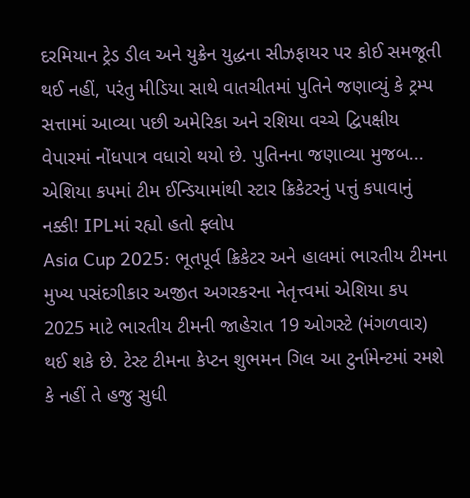દરમિયાન ટ્રેડ ડીલ અને યુક્રેન યુદ્ધના સીઝફાયર પર કોઈ સમજૂતી થઈ નહીં, પરંતુ મીડિયા સાથે વાતચીતમાં પુતિને જણાવ્યું કે ટ્રમ્પ સત્તામાં આવ્યા પછી અમેરિકા અને રશિયા વચ્ચે દ્વિપક્ષીય વેપારમાં નોંધપાત્ર વધારો થયો છે. પુતિનના જણાવ્યા મુજબ...
એશિયા કપમાં ટીમ ઈન્ડિયામાંથી સ્ટાર ક્રિકેટરનું પત્તું કપાવાનું નક્કી! IPLમાં રહ્યો હતો ફ્લોપ
Asia Cup 2025: ભૂતપૂર્વ ક્રિકેટર અને હાલમાં ભારતીય ટીમના મુખ્ય પસંદગીકાર અજીત અગરકરના નેતૃત્ત્વમાં એશિયા કપ 2025 માટે ભારતીય ટીમની જાહેરાત 19 ઓગસ્ટે (મંગળવાર) થઈ શકે છે. ટેસ્ટ ટીમના કેપ્ટન શુભમન ગિલ આ ટુર્નામેન્ટમાં રમશે કે નહીં તે હજુ સુધી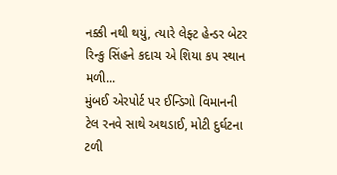નક્કી નથી થયું, ત્યારે લેફ્ટ હેન્ડર બેટર રિન્કુ સિંહને કદાચ એ શિયા કપ સ્થાન મળી...
મુંબઈ એરપોર્ટ પર ઈન્ડિગો વિમાનની ટેલ રનવે સાથે અથડાઈ, મોટી દુર્ઘટના ટળી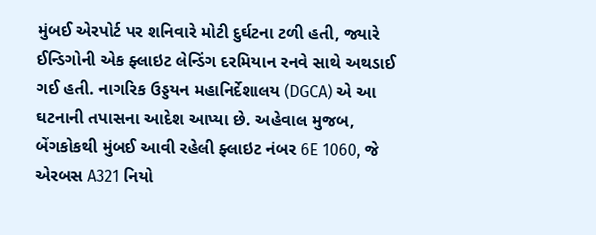મુંબઈ એરપોર્ટ પર શનિવારે મોટી દુર્ઘટના ટળી હતી, જ્યારે ઈન્ડિગોની એક ફ્લાઇટ લેન્ડિંગ દરમિયાન રનવે સાથે અથડાઈ ગઈ હતી. નાગરિક ઉડ્ડયન મહાનિર્દેશાલય (DGCA) એ આ ઘટનાની તપાસના આદેશ આપ્યા છે. અહેવાલ મુજબ, બેંગકોકથી મુંબઈ આવી રહેલી ફ્લાઇટ નંબર 6E 1060, જે એરબસ A321 નિયો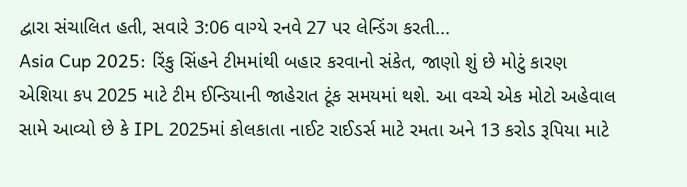દ્વારા સંચાલિત હતી, સવારે 3:06 વાગ્યે રનવે 27 પર લેન્ડિંગ કરતી...
Asia Cup 2025: રિંકુ સિંહને ટીમમાંથી બહાર કરવાનો સંકેત, જાણો શું છે મોટું કારણ
એશિયા કપ 2025 માટે ટીમ ઈન્ડિયાની જાહેરાત ટૂંક સમયમાં થશે. આ વચ્ચે એક મોટો અહેવાલ સામે આવ્યો છે કે IPL 2025માં કોલકાતા નાઈટ રાઈડર્સ માટે રમતા અને 13 કરોડ રૂપિયા માટે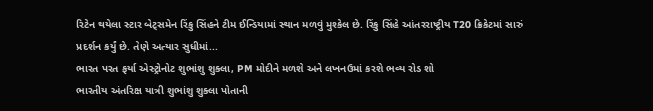રિટેન થયેલા સ્ટાર બેટ્સમેન રિંકુ સિંહને ટીમ ઈન્ડિયામાં સ્થાન મળવું મુશ્કેલ છે. રિંકુ સિંહે આંતરરાષ્ટ્રીય T20 ક્રિકેટમાં સારું પ્રદર્શન કર્યું છે. તેણે અત્યાર સુધીમાં...
ભારત પરત ફર્યા એસ્ટ્રોનોટ શુભાંશુ શુક્લા, PM મોદીને મળશે અને લખનઉમાં કરશે ભવ્ય રોડ શો
ભારતીય અંતરિક્ષ યાત્રી શુભાંશુ શુક્લા પોતાની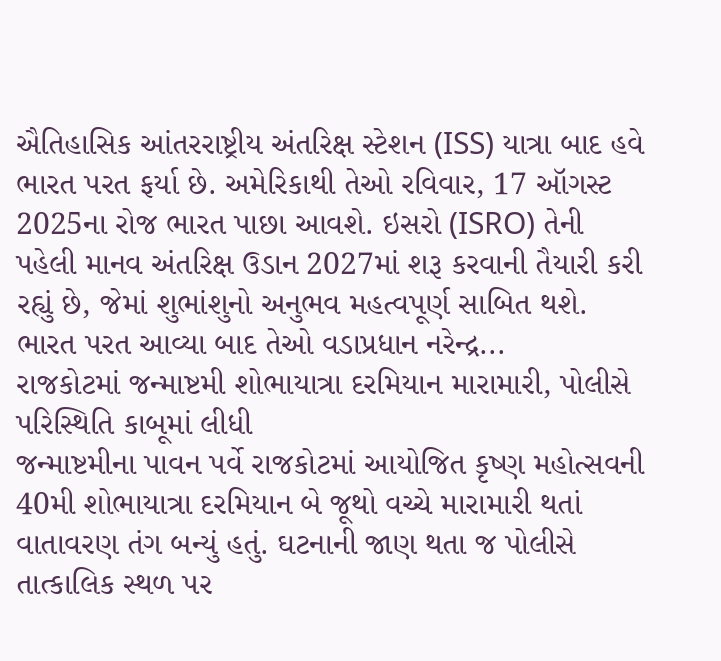ઐતિહાસિક આંતરરાષ્ટ્રીય અંતરિક્ષ સ્ટેશન (ISS) યાત્રા બાદ હવે ભારત પરત ફર્યા છે. અમેરિકાથી તેઓ રવિવાર, 17 ઑગસ્ટ 2025ના રોજ ભારત પાછા આવશે. ઇસરો (ISRO) તેની પહેલી માનવ અંતરિક્ષ ઉડાન 2027માં શરૂ કરવાની તૈયારી કરી રહ્યું છે, જેમાં શુભાંશુનો અનુભવ મહત્વપૂર્ણ સાબિત થશે. ભારત પરત આવ્યા બાદ તેઓ વડાપ્રધાન નરેન્દ્ર...
રાજકોટમાં જન્માષ્ટમી શોભાયાત્રા દરમિયાન મારામારી, પોલીસે પરિસ્થિતિ કાબૂમાં લીધી
જન્માષ્ટમીના પાવન પર્વે રાજકોટમાં આયોજિત કૃષ્ણ મહોત્સવની 40મી શોભાયાત્રા દરમિયાન બે જૂથો વચ્ચે મારામારી થતાં વાતાવરણ તંગ બન્યું હતું. ઘટનાની જાણ થતા જ પોલીસે તાત્કાલિક સ્થળ પર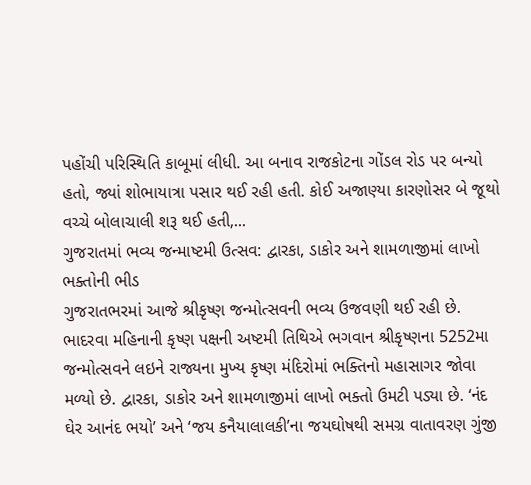પહોંચી પરિસ્થિતિ કાબૂમાં લીધી. આ બનાવ રાજકોટના ગોંડલ રોડ પર બન્યો હતો, જ્યાં શોભાયાત્રા પસાર થઈ રહી હતી. કોઈ અજાણ્યા કારણોસર બે જૂથો વચ્ચે બોલાચાલી શરૂ થઈ હતી,...
ગુજરાતમાં ભવ્ય જન્માષ્ટમી ઉત્સવ: દ્વારકા, ડાકોર અને શામળાજીમાં લાખો ભક્તોની ભીડ
ગુજરાતભરમાં આજે શ્રીકૃષ્ણ જન્મોત્સવની ભવ્ય ઉજવણી થઈ રહી છે. ભાદરવા મહિનાની કૃષ્ણ પક્ષની અષ્ટમી તિથિએ ભગવાન શ્રીકૃષ્ણના 5252મા જન્મોત્સવને લઇને રાજ્યના મુખ્ય કૃષ્ણ મંદિરોમાં ભક્તિનો મહાસાગર જોવા મળ્યો છે. દ્વારકા, ડાકોર અને શામળાજીમાં લાખો ભક્તો ઉમટી પડ્યા છે. ‘નંદ ઘેર આનંદ ભયો’ અને ‘જય કનૈયાલાલકી’ના જયઘોષથી સમગ્ર વાતાવરણ ગુંજી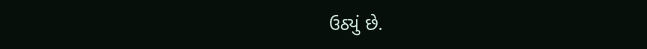ઉઠ્યું છે.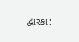દ્વારકા: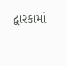દ્વારકામાં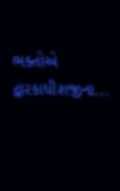ભક્તોએ દ્વારકાધીશજીના...